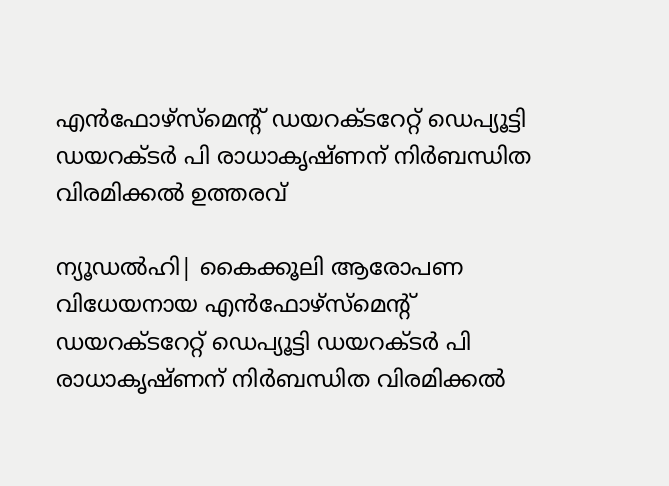എന്‍ഫോഴ്‌സ്‌മെന്റ് ഡയറക്ടറേറ്റ് ഡെപ്യൂട്ടി ഡയറക്ടര്‍ പി രാധാകൃഷ്ണന് നിര്‍ബന്ധിത വിരമിക്കല്‍ ഉത്തരവ്

ന്യൂഡല്‍ഹി| കൈക്കൂലി ആരോപണ വിധേയനായ എന്‍ഫോഴ്‌സ്‌മെന്റ് ഡയറക്ടറേറ്റ് ഡെപ്യൂട്ടി ഡയറക്ടര്‍ പി രാധാകൃഷ്ണന് നിര്‍ബന്ധിത വിരമിക്കല്‍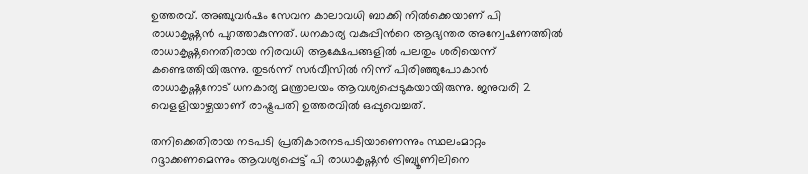ഉത്തരവ്. അഞ്ചുവര്‍ഷം സേവന കാലാവധി ബാക്കി നില്‍ക്കെയാണ് പി രാധാകൃഷ്ണന്‍ പുറത്താകുന്നത്. ധനകാര്യ വകുപ്പിന്‍റെ ആഭ്യന്തര അന്വേഷണത്തിൽ രാധാകൃഷ്ണനെതിരായ നിരവധി ആക്ഷേപങ്ങളിൽ പലതും ശരിയെന്ന് കണ്ടെത്തിയിരുന്നു. തുടര്‍ന്ന് സര്‍വീസിൽ നിന്ന് പിരിഞ്ഞുപോകാൻ രാധാകൃഷ്ണനോട് ധനകാര്യ മന്ത്രാലയം ആവശ്യപ്പെടുകയായിരുന്നു. ജനുവരി 2 വെളളിയാഴ്ചയാണ് രാഷ്ട്രപതി ഉത്തരവിൽ ഒപ്പുവെച്ചത്.

തനിക്കെതിരായ നടപടി പ്രതികാരനടപടിയാണെന്നും സ്ഥലംമാറ്റം റദ്ദാക്കണമെന്നും ആവശ്യപ്പെട്ട് പി രാധാകൃഷ്ണന്‍ ട്രിബ്യൂണിലിനെ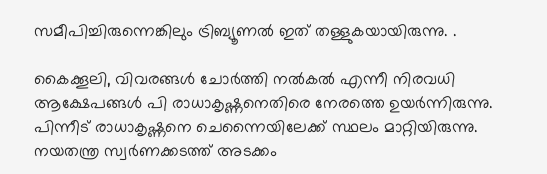സമീപിച്ചിരുന്നെങ്കിലും ട്രിബ്യൂണല്‍ ഇത് തള്ളുകയായിരുന്നു. .

കൈക്കൂലി, വിവരങ്ങള്‍ ചോര്‍ത്തി നല്‍കല്‍ എന്നീ നിരവധി ആക്ഷേപങ്ങള്‍ പി രാധാകൃഷ്ണനെതിരെ നേരത്തെ ഉയര്‍ന്നിരുന്നു. പിന്നീട് രാധാകൃഷ്ണനെ ചെന്നൈയിലേക്ക് സ്ഥലം മാറ്റിയിരുന്നു. നയതന്ത്ര സ്വര്‍ണക്കടത്ത് അടക്കം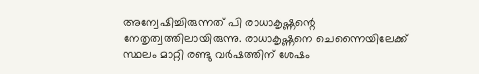അന്വേഷിച്ചിരുന്നത് പി രാധാകൃഷ്ണന്റെ നേതൃത്വത്തിലായിരുന്നു. രാധാകൃഷ്ണനെ ചെന്നൈയിലേക്ക് സ്ഥലം മാറ്റി രണ്ടു വര്‍ഷത്തിന് ശേഷം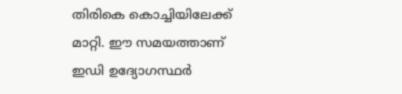തിരികെ കൊച്ചിയിലേക്ക് മാറ്റി. ഈ സമയത്താണ് ഇഡി ഉദ്യോഗസ്ഥര്‍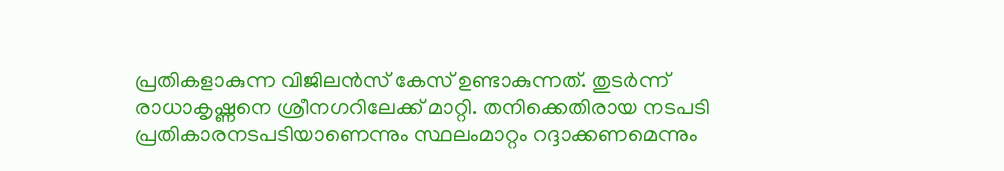പ്രതികളാകുന്ന വിജിലന്‍സ് കേസ് ഉണ്ടാകുന്നത്. തുടര്‍ന്ന് രാധാകൃഷ്ണനെ ശ്രീനഗറിലേക്ക് മാറ്റി. തനിക്കെതിരായ നടപടി പ്രതികാരനടപടിയാണെന്നും സ്ഥലംമാറ്റം റദ്ദാക്കണമെന്നും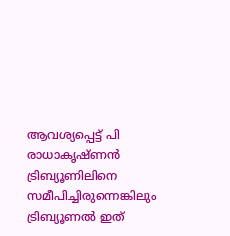ആവശ്യപ്പെട്ട് പി രാധാകൃഷ്ണന്‍ ട്രിബ്യൂണിലിനെ സമീപിച്ചിരുന്നെങ്കിലും ട്രിബ്യൂണല്‍ ഇത്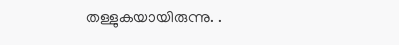തള്ളുകയായിരുന്നു. .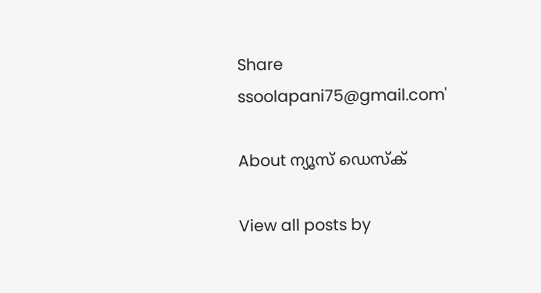Share
ssoolapani75@gmail.com'

About ന്യൂസ് ഡെസ്ക്

View all posts by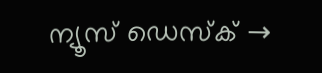ന്യൂസ് ഡെസ്ക് →